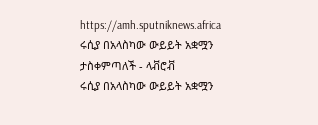https://amh.sputniknews.africa
ሩሲያ በአላስካው ውይይት አቋሟን ታስቀምጣለች - ላቭሮቭ
ሩሲያ በአላስካው ውይይት አቋሟን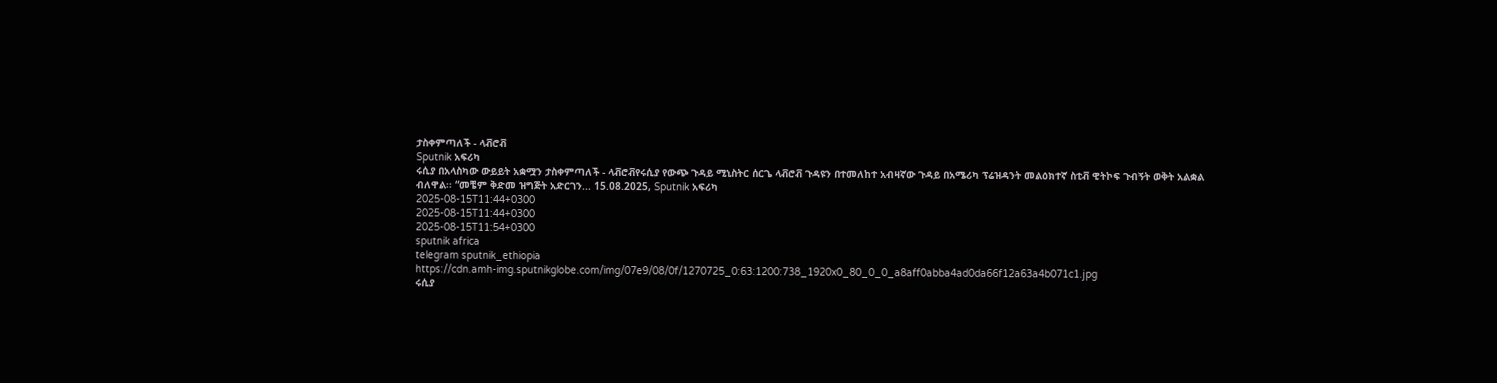ታስቀምጣለች - ላቭሮቭ
Sputnik አፍሪካ
ሩሲያ በአላስካው ውይይት አቋሟን ታስቀምጣለች - ላቭሮቭየሩሲያ የውጭ ጉዳይ ሚኒስትር ሰርጌ ላቭሮቭ ጉዳዩን በተመለከተ አብዛኛው ጉዳይ በአሜሪካ ፕሬዝዳንት መልዕክተኛ ስቲቭ ዊትኮፍ ጉብኝት ወቅት አልቋል ብለዋል፡፡ “መቼም ቅድመ ዝግጅት አድርገን... 15.08.2025, Sputnik አፍሪካ
2025-08-15T11:44+0300
2025-08-15T11:44+0300
2025-08-15T11:54+0300
sputnik africa
telegram sputnik_ethiopia
https://cdn.amh-img.sputnikglobe.com/img/07e9/08/0f/1270725_0:63:1200:738_1920x0_80_0_0_a8aff0abba4ad0da66f12a63a4b071c1.jpg
ሩሲያ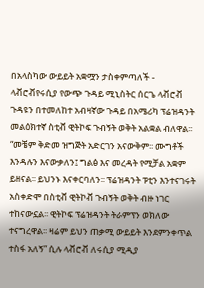በአላስካው ውይይት አቋሟን ታስቀምጣለች - ላቭሮቭየሩሲያ የውጭ ጉዳይ ሚኒስትር ሰርጌ ላቭሮቭ ጉዳዩን በተመለከተ አብዛኛው ጉዳይ በአሜሪካ ፕሬዝዳንት መልዕክተኛ ስቲቭ ዊትኮፍ ጉብኝት ወቅት አልቋል ብለዋል፡፡ “መቼም ቅድመ ዝግጅት አድርገን አናውቅም፡፡ ሙግቶች እንዳሉን እናውቃለን፤ ግልፅ እና መረዳት የሚቻል አቋም ይዘናል፡፡ ይህንኑ እናቀርባለን፡፡ ፕሬዝዳንት ፑቲን እንተናገሩት አስቀድሞ በስቲቭ ዊትኮቭ ጉብኝት ወቅት ብዙ ነገር ተከናውኗል፡፡ ዊትኮፍ ፕሬዝዳንት ትራምፕን ወክለው ተናግረዋል፡፡ ዛሬም ይህን ጠቃሚ ውይይት እንደምንቀጥል ተስፋ አለኝ” ሲሉ ላቭሮቭ ለሩሲያ ሚዲያ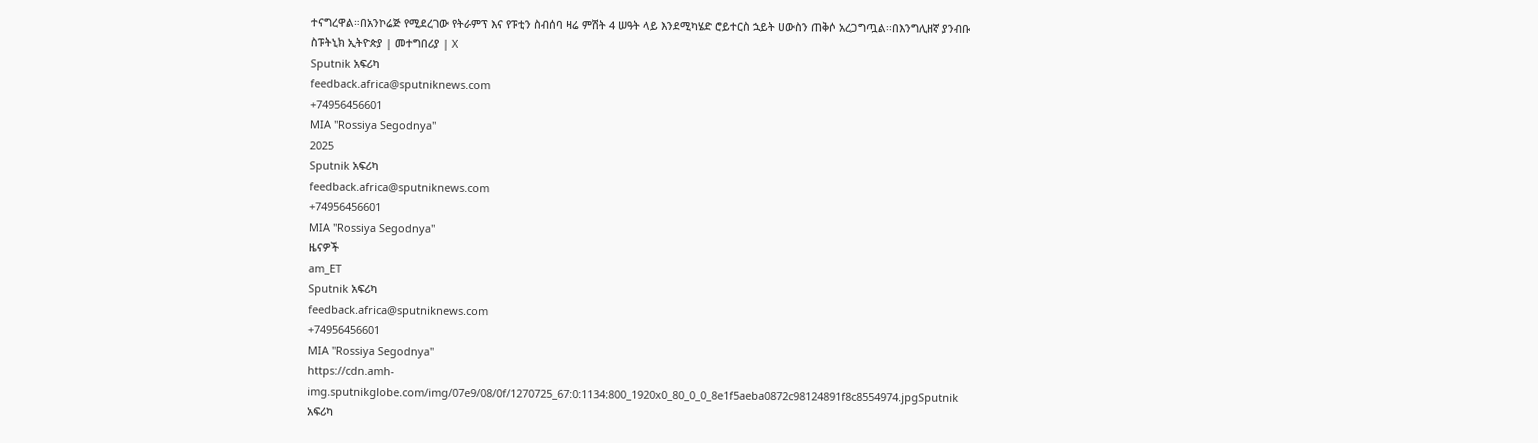ተናግረዋል።በአንኮሬጅ የሚደረገው የትራምፕ እና የፑቲን ስብሰባ ዛሬ ምሽት 4 ሠዓት ላይ እንደሚካሄድ ሮይተርስ ኋይት ሀውስን ጠቅሶ አረጋግጧል፡፡በእንግሊዘኛ ያንብቡ ስፑትኒክ ኢትዮጵያ | መተግበሪያ | X
Sputnik አፍሪካ
feedback.africa@sputniknews.com
+74956456601
MIA "Rossiya Segodnya"
2025
Sputnik አፍሪካ
feedback.africa@sputniknews.com
+74956456601
MIA "Rossiya Segodnya"
ዜናዎች
am_ET
Sputnik አፍሪካ
feedback.africa@sputniknews.com
+74956456601
MIA "Rossiya Segodnya"
https://cdn.amh-img.sputnikglobe.com/img/07e9/08/0f/1270725_67:0:1134:800_1920x0_80_0_0_8e1f5aeba0872c98124891f8c8554974.jpgSputnik አፍሪካ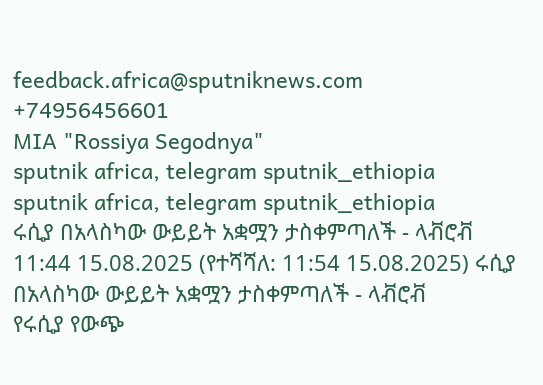feedback.africa@sputniknews.com
+74956456601
MIA "Rossiya Segodnya"
sputnik africa, telegram sputnik_ethiopia
sputnik africa, telegram sputnik_ethiopia
ሩሲያ በአላስካው ውይይት አቋሟን ታስቀምጣለች - ላቭሮቭ
11:44 15.08.2025 (የተሻሻለ: 11:54 15.08.2025) ሩሲያ በአላስካው ውይይት አቋሟን ታስቀምጣለች - ላቭሮቭ
የሩሲያ የውጭ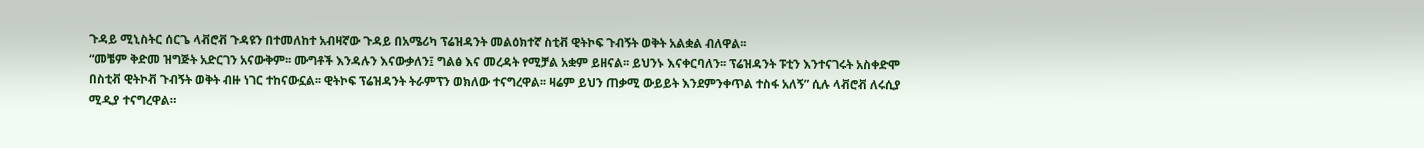ጉዳይ ሚኒስትር ሰርጌ ላቭሮቭ ጉዳዩን በተመለከተ አብዛኛው ጉዳይ በአሜሪካ ፕሬዝዳንት መልዕክተኛ ስቲቭ ዊትኮፍ ጉብኝት ወቅት አልቋል ብለዋል፡፡
“መቼም ቅድመ ዝግጅት አድርገን አናውቅም፡፡ ሙግቶች እንዳሉን እናውቃለን፤ ግልፅ እና መረዳት የሚቻል አቋም ይዘናል፡፡ ይህንኑ እናቀርባለን፡፡ ፕሬዝዳንት ፑቲን እንተናገሩት አስቀድሞ በስቲቭ ዊትኮቭ ጉብኝት ወቅት ብዙ ነገር ተከናውኗል፡፡ ዊትኮፍ ፕሬዝዳንት ትራምፕን ወክለው ተናግረዋል፡፡ ዛሬም ይህን ጠቃሚ ውይይት እንደምንቀጥል ተስፋ አለኝ” ሲሉ ላቭሮቭ ለሩሲያ ሚዲያ ተናግረዋል።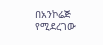በአንኮሬጅ የሚደረገው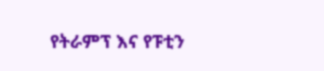የትራምፕ እና የፑቲን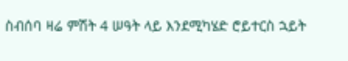ስብሰባ ዛሬ ምሽት 4 ሠዓት ላይ እንደሚካሄድ ሮይተርስ ኋይት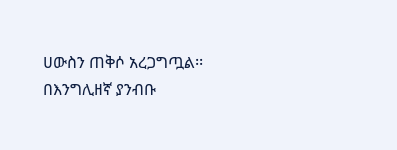ሀውስን ጠቅሶ አረጋግጧል፡፡
በእንግሊዘኛ ያንብቡ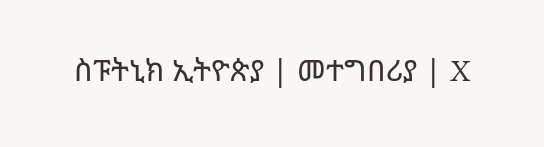ስፑትኒክ ኢትዮጵያ | መተግበሪያ | X